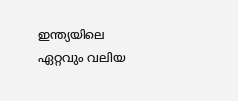ഇന്ത്യയിലെ ഏറ്റവും വലിയ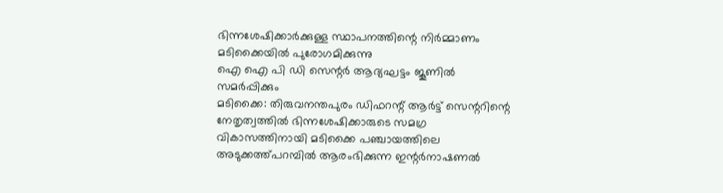ഭിന്നശേഷിക്കാർക്കുള്ള സ്ഥാപനത്തിന്റെ നിർമ്മാണം മടിക്കൈയിൽ പുരോഗമിക്കുന്നു
ഐ ഐ പി ഡി സെന്റർ ആദ്യഘട്ടം ജൂണിൽ സമർപ്പിക്കും
മടിക്കൈ: തിരുവനന്തപുരം ഡിഫറന്റ് ആർട്ട് സെന്ററിന്റെ നേതൃത്വത്തിൽ ഭിന്നശേഷിക്കാരുടെ സമഗ്ര വികാസത്തിനായി മടിക്കൈ പഞ്ചായത്തിലെ അടുക്കത്ത്പറമ്പിൽ ആരംഭിക്കുന്ന ഇന്റർനാഷണൽ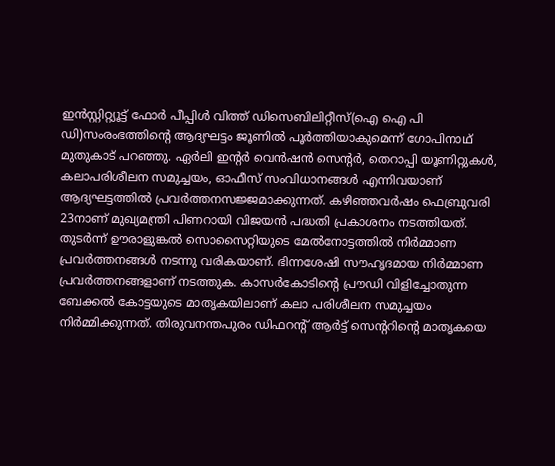ഇൻസ്റ്റിറ്റ്യൂട്ട് ഫോർ പീപ്പിൾ വിത്ത് ഡിസെബിലിറ്റീസ്(ഐ ഐ പി ഡി)സംരംഭത്തിന്റെ ആദ്യഘട്ടം ജൂണിൽ പൂർത്തിയാകുമെന്ന് ഗോപിനാഥ് മുതുകാട് പറഞ്ഞു. ഏർലി ഇന്റർ വെൻഷൻ സെന്റർ, തെറാപ്പി യൂണിറ്റുകൾ, കലാപരിശീലന സമുച്ചയം, ഓഫീസ് സംവിധാനങ്ങൾ എന്നിവയാണ് ആദ്യഘട്ടത്തിൽ പ്രവർത്തനസജ്ജമാക്കുന്നത്. കഴിഞ്ഞവർഷം ഫെബ്രുവരി 23നാണ് മുഖ്യമന്ത്രി പിണറായി വിജയൻ പദ്ധതി പ്രകാശനം നടത്തിയത്. തുടർന്ന് ഊരാളുങ്കൽ സൊസൈറ്റിയുടെ മേൽനോട്ടത്തിൽ നിർമ്മാണ പ്രവർത്തനങ്ങൾ നടന്നു വരികയാണ്. ഭിന്നശേഷി സൗഹൃദമായ നിർമ്മാണ പ്രവർത്തനങ്ങളാണ് നടത്തുക. കാസർകോടിന്റെ പ്രൗഡി വിളിച്ചോതുന്ന ബേക്കൽ കോട്ടയുടെ മാതൃകയിലാണ് കലാ പരിശീലന സമുച്ചയം നിർമ്മിക്കുന്നത്. തിരുവനന്തപുരം ഡിഫറന്റ് ആർട്ട് സെന്ററിന്റെ മാതൃകയെ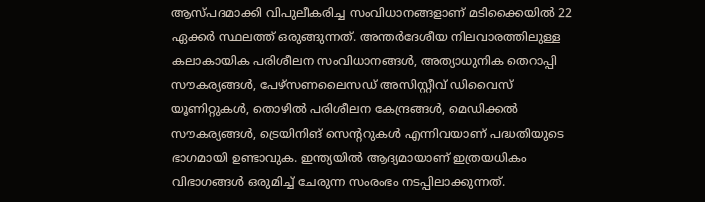ആസ്പദമാക്കി വിപുലീകരിച്ച സംവിധാനങ്ങളാണ് മടിക്കൈയിൽ 22 ഏക്കർ സ്ഥലത്ത് ഒരുങ്ങുന്നത്. അന്തർദേശീയ നിലവാരത്തിലുള്ള കലാകായിക പരിശീലന സംവിധാനങ്ങൾ, അത്യാധുനിക തെറാപ്പി സൗകര്യങ്ങൾ, പേഴ്സണലൈസഡ് അസിസ്റ്റീവ് ഡിവൈസ് യൂണിറ്റുകൾ, തൊഴിൽ പരിശീലന കേന്ദ്രങ്ങൾ, മെഡിക്കൽ സൗകര്യങ്ങൾ, ട്രെയിനിങ് സെന്ററുകൾ എന്നിവയാണ് പദ്ധതിയുടെ ഭാഗമായി ഉണ്ടാവുക. ഇന്ത്യയിൽ ആദ്യമായാണ് ഇത്രയധികം വിഭാഗങ്ങൾ ഒരുമിച്ച് ചേരുന്ന സംരംഭം നടപ്പിലാക്കുന്നത്.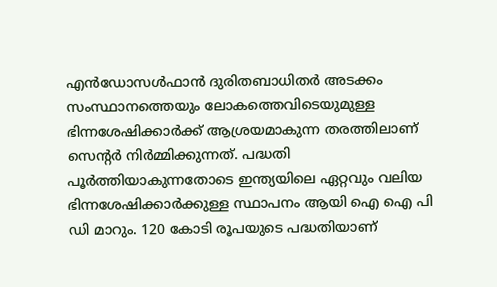എൻഡോസൾഫാൻ ദുരിതബാധിതർ അടക്കം സംസ്ഥാനത്തെയും ലോകത്തെവിടെയുമുള്ള ഭിന്നശേഷിക്കാർക്ക് ആശ്രയമാകുന്ന തരത്തിലാണ് സെന്റർ നിർമ്മിക്കുന്നത്. പദ്ധതി പൂർത്തിയാകുന്നതോടെ ഇന്ത്യയിലെ ഏറ്റവും വലിയ ഭിന്നശേഷിക്കാർക്കുള്ള സ്ഥാപനം ആയി ഐ ഐ പി ഡി മാറും. 120 കോടി രൂപയുടെ പദ്ധതിയാണ്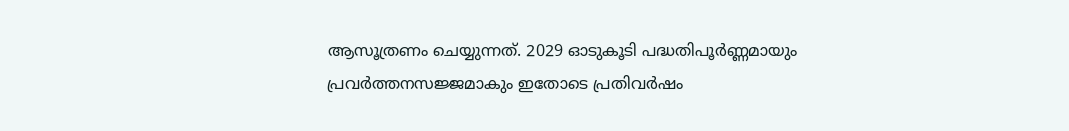ആസൂത്രണം ചെയ്യുന്നത്. 2029 ഓടുകൂടി പദ്ധതിപൂർണ്ണമായും പ്രവർത്തനസജ്ജമാകും ഇതോടെ പ്രതിവർഷം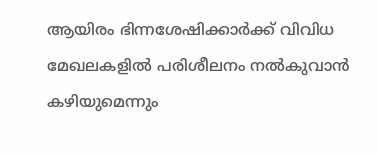ആയിരം ഭിന്നശേഷിക്കാർക്ക് വിവിധ മേഖലകളിൽ പരിശീലനം നൽകുവാൻ കഴിയുമെന്നും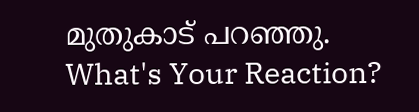മുതുകാട് പറഞ്ഞു.
What's Your Reaction?